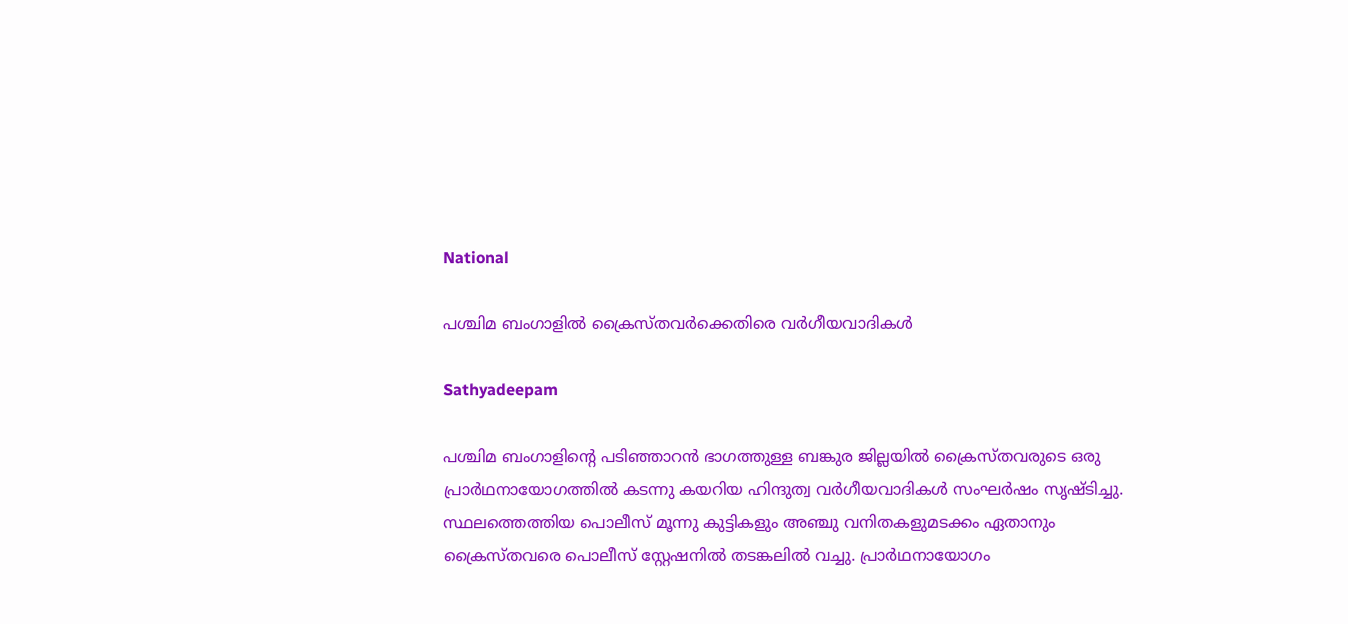National

പശ്ചിമ ബംഗാളില്‍ ക്രൈസ്തവർക്കെതിരെ വര്‍ഗീയവാദികള്‍

Sathyadeepam

പശ്ചിമ ബംഗാളിന്റെ പടിഞ്ഞാറന്‍ ഭാഗത്തുള്ള ബങ്കുര ജില്ലയില്‍ ക്രൈസ്തവരുടെ ഒരു പ്രാര്‍ഥനായോഗത്തില്‍ കടന്നു കയറിയ ഹിന്ദുത്വ വര്‍ഗീയവാദികള്‍ സംഘര്‍ഷം സൃഷ്ടിച്ചു. സ്ഥലത്തെത്തിയ പൊലീസ് മൂന്നു കുട്ടികളും അഞ്ചു വനിതകളുമടക്കം ഏതാനും ക്രൈസ്തവരെ പൊലീസ് സ്റ്റേഷനില്‍ തടങ്കലില്‍ വച്ചു. പ്രാര്‍ഥനായോഗം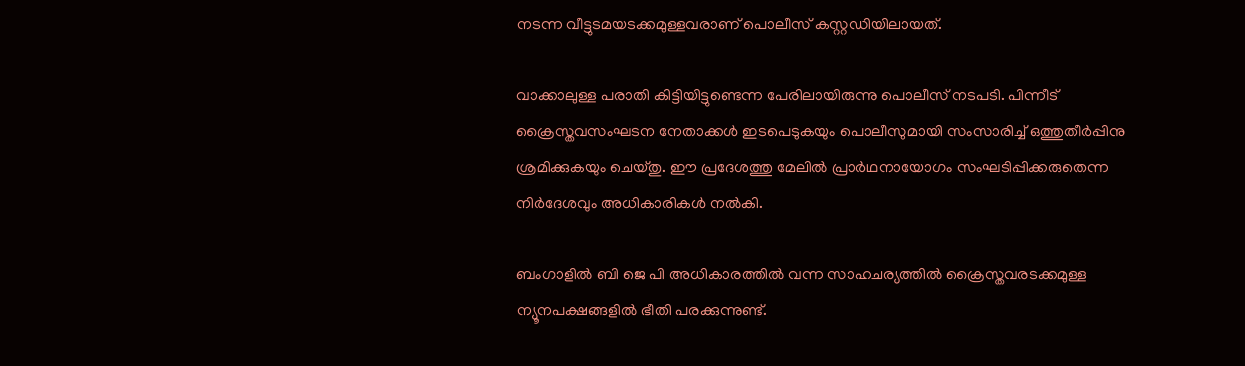നടന്ന വീട്ടുടമയടക്കമുള്ളവരാണ് പൊലീസ് കസ്റ്റഡിയിലായത്.

വാക്കാലുള്ള പരാതി കിട്ടിയിട്ടുണ്ടെന്ന പേരിലായിരുന്നു പൊലീസ് നടപടി. പിന്നീട് ക്രൈസ്തവസംഘടന നേതാക്കള്‍ ഇടപെടുകയും പൊലീസുമായി സംസാരിച്ച് ഒത്തുതീര്‍പ്പിനു ശ്രമിക്കുകയും ചെയ്തു. ഈ പ്രദേശത്തു മേലില്‍ പ്രാര്‍ഥനായോഗം സംഘടിപ്പിക്കരുതെന്ന നിര്‍ദേശവും അധികാരികള്‍ നല്‍കി.

ബംഗാളില്‍ ബി ജെ പി അധികാരത്തില്‍ വന്ന സാഹചര്യത്തില്‍ ക്രൈസ്തവരടക്കമുള്ള ന്യൂനപക്ഷങ്ങളില്‍ ഭീതി പരക്കുന്നുണ്ട്.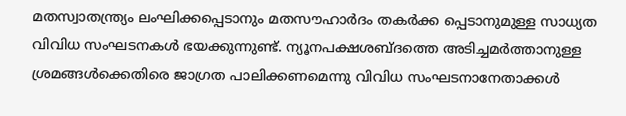മതസ്വാതന്ത്ര്യം ലംഘിക്കപ്പെടാനും മതസൗഹാർദം തകര്‍ക്ക പ്പെടാനുമുള്ള സാധ്യത വിവിധ സംഘടനകള്‍ ഭയക്കുന്നുണ്ട്. ന്യൂനപക്ഷശബ്ദത്തെ അടിച്ചമര്‍ത്താനുള്ള ശ്രമങ്ങള്‍ക്കെതിരെ ജാഗ്രത പാലിക്കണമെന്നു വിവിധ സംഘടനാനേതാക്കള്‍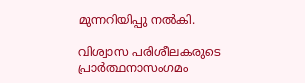മുന്നറിയിപ്പു നല്‍കി.

വിശ്വാസ പരിശീലകരുടെ പ്രാർത്ഥനാസംഗമം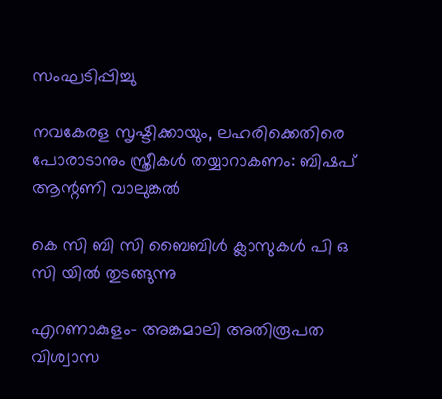സംഘടിപ്പിച്ചു

നവകേരള സൃഷ്ടിക്കായും, ലഹരിക്കെതിരെ പോരാടാനും സ്ത്രീകള്‍ തയ്യാറാകണം: ബിഷപ് ആന്റണി വാലുങ്കല്‍

കെ സി ബി സി ബൈബിള്‍ ക്ലാസുകള്‍ പി ഒ സി യില്‍ തുടങ്ങുന്നു

എറണാകുളം- അങ്കമാലി അതിരൂപത വിശ്വാസ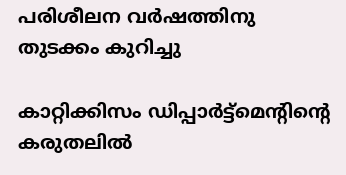പരിശീലന വർഷത്തിനു തുടക്കം കുറിച്ചു

കാറ്റിക്കിസം ഡിപ്പാർട്ട്‌മെന്റിന്റെ കരുതലിൽ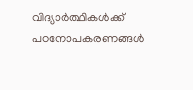വിദ്യാർത്ഥികൾക്ക് പഠനോപകരണങ്ങൾ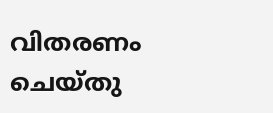വിതരണം ചെയ്തു